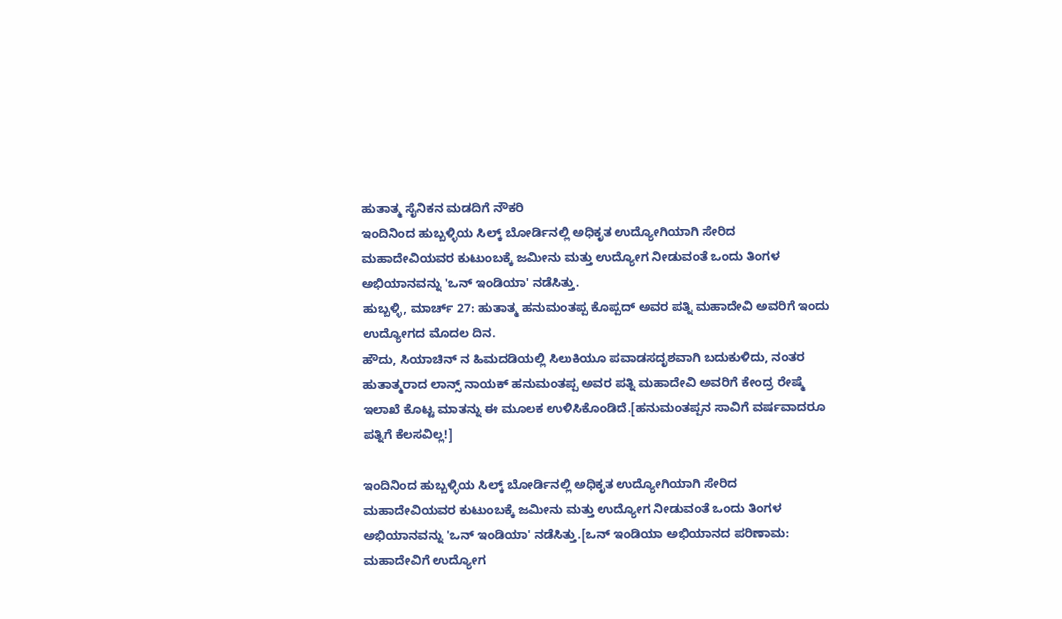ಹುತಾತ್ಮ ಸೈನಿಕನ ಮಡದಿಗೆ ನೌಕರಿ
ಇಂದಿನಿಂದ ಹುಬ್ಬಳ್ಳಿಯ ಸಿಲ್ಕ್ ಬೋರ್ಡಿನಲ್ಲಿ ಅಧಿಕೃತ ಉದ್ಯೋಗಿಯಾಗಿ ಸೇರಿದ ಮಹಾದೇವಿಯವರ ಕುಟುಂಬಕ್ಕೆ ಜಮೀನು ಮತ್ತು ಉದ್ಯೋಗ ನೀಡುವಂತೆ ಒಂದು ತಿಂಗಳ ಅಭಿಯಾನವನ್ನು 'ಒನ್ ಇಂಡಿಯಾ' ನಡೆಸಿತ್ತು.
ಹುಬ್ಬಳ್ಳಿ, ಮಾರ್ಚ್ 27: ಹುತಾತ್ಮ ಹನುಮಂತಪ್ಪ ಕೊಪ್ಪದ್ ಅವರ ಪತ್ನಿ ಮಹಾದೇವಿ ಅವರಿಗೆ ಇಂದು ಉದ್ಯೋಗದ ಮೊದಲ ದಿನ.
ಹೌದು, ಸಿಯಾಚಿನ್ ನ ಹಿಮದಡಿಯಲ್ಲಿ ಸಿಲುಕಿಯೂ ಪವಾಡಸದೃಶವಾಗಿ ಬದುಕುಳಿದು, ನಂತರ ಹುತಾತ್ಮರಾದ ಲಾನ್ಸ್ ನಾಯಕ್ ಹನುಮಂತಪ್ಪ ಅವರ ಪತ್ನಿ ಮಹಾದೇವಿ ಅವರಿಗೆ ಕೇಂದ್ರ ರೇಷ್ಮೆ ಇಲಾಖೆ ಕೊಟ್ಟ ಮಾತನ್ನು ಈ ಮೂಲಕ ಉಳಿಸಿಕೊಂಡಿದೆ.[ಹನುಮಂತಪ್ಪನ ಸಾವಿಗೆ ವರ್ಷವಾದರೂ ಪತ್ನಿಗೆ ಕೆಲಸವಿಲ್ಲ!]

ಇಂದಿನಿಂದ ಹುಬ್ಬಳ್ಳಿಯ ಸಿಲ್ಕ್ ಬೋರ್ಡಿನಲ್ಲಿ ಅಧಿಕೃತ ಉದ್ಯೋಗಿಯಾಗಿ ಸೇರಿದ ಮಹಾದೇವಿಯವರ ಕುಟುಂಬಕ್ಕೆ ಜಮೀನು ಮತ್ತು ಉದ್ಯೋಗ ನೀಡುವಂತೆ ಒಂದು ತಿಂಗಳ ಅಭಿಯಾನವನ್ನು 'ಒನ್ ಇಂಡಿಯಾ' ನಡೆಸಿತ್ತು.[ಒನ್ ಇಂಡಿಯಾ ಅಭಿಯಾನದ ಪರಿಣಾಮ: ಮಹಾದೇವಿಗೆ ಉದ್ಯೋಗ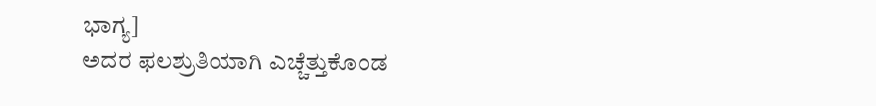ಭಾಗ್ಯ]
ಅದರ ಫಲಶ್ರುತಿಯಾಗಿ ಎಚ್ಚೆತ್ತುಕೊಂಡ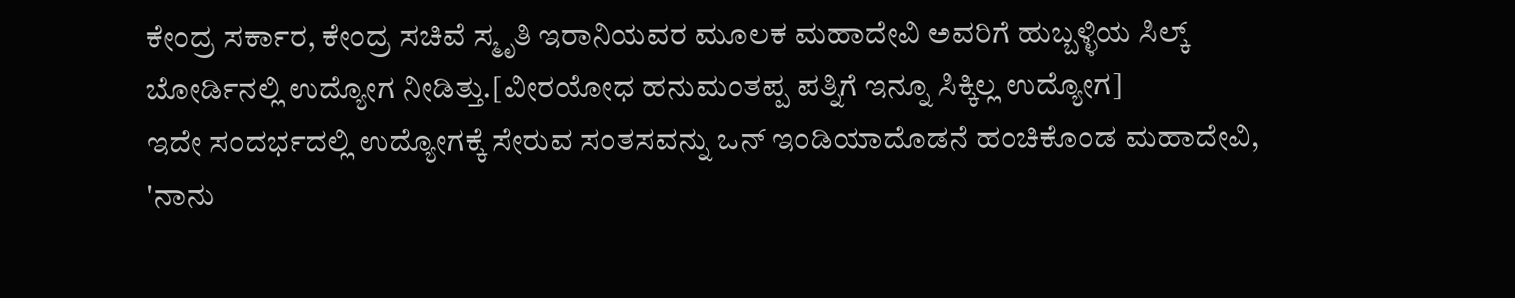ಕೇಂದ್ರ ಸರ್ಕಾರ, ಕೇಂದ್ರ ಸಚಿವೆ ಸ್ಮೃತಿ ಇರಾನಿಯವರ ಮೂಲಕ ಮಹಾದೇವಿ ಅವರಿಗೆ ಹುಬ್ಬಳ್ಳಿಯ ಸಿಲ್ಕ್ ಬೋರ್ಡಿನಲ್ಲಿ ಉದ್ಯೋಗ ನೀಡಿತ್ತು.[ವೀರಯೋಧ ಹನುಮಂತಪ್ಪ ಪತ್ನಿಗೆ ಇನ್ನೂ ಸಿಕ್ಕಿಲ್ಲ ಉದ್ಯೋಗ]
ಇದೇ ಸಂದರ್ಭದಲ್ಲಿ ಉದ್ಯೋಗಕ್ಕೆ ಸೇರುವ ಸಂತಸವನ್ನು ಒನ್ ಇಂಡಿಯಾದೊಡನೆ ಹಂಚಿಕೊಂಡ ಮಹಾದೇವಿ, 'ನಾನು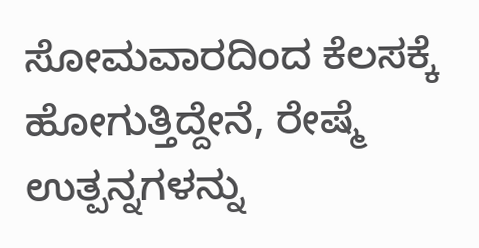ಸೋಮವಾರದಿಂದ ಕೆಲಸಕ್ಕೆ ಹೋಗುತ್ತಿದ್ದೇನೆ, ರೇಷ್ಮೆ ಉತ್ಪನ್ನಗಳನ್ನು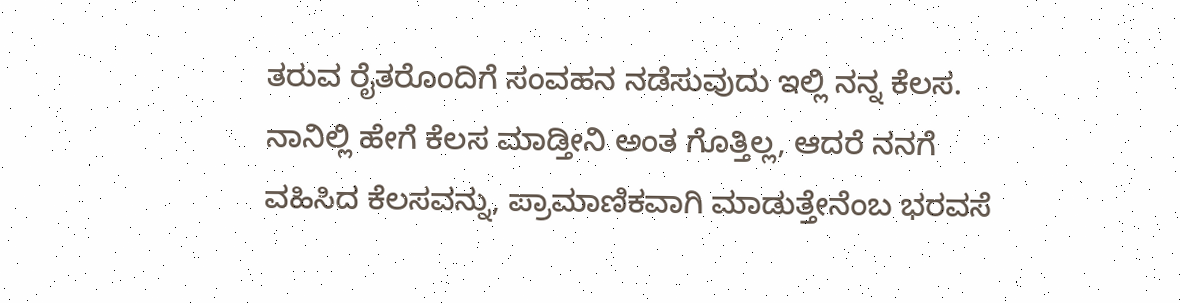ತರುವ ರೈತರೊಂದಿಗೆ ಸಂವಹನ ನಡೆಸುವುದು ಇಲ್ಲಿ ನನ್ನ ಕೆಲಸ. ನಾನಿಲ್ಲಿ ಹೇಗೆ ಕೆಲಸ ಮಾಡ್ತೀನಿ ಅಂತ ಗೊತ್ತಿಲ್ಲ, ಆದರೆ ನನಗೆ ವಹಿಸಿದ ಕೆಲಸವನ್ನು, ಪ್ರಾಮಾಣಿಕವಾಗಿ ಮಾಡುತ್ತೇನೆಂಬ ಭರವಸೆ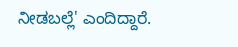ನೀಡಬಲ್ಲೆ' ಎಂದಿದ್ದಾರೆ.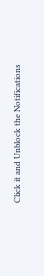Click it and Unblock the Notifications